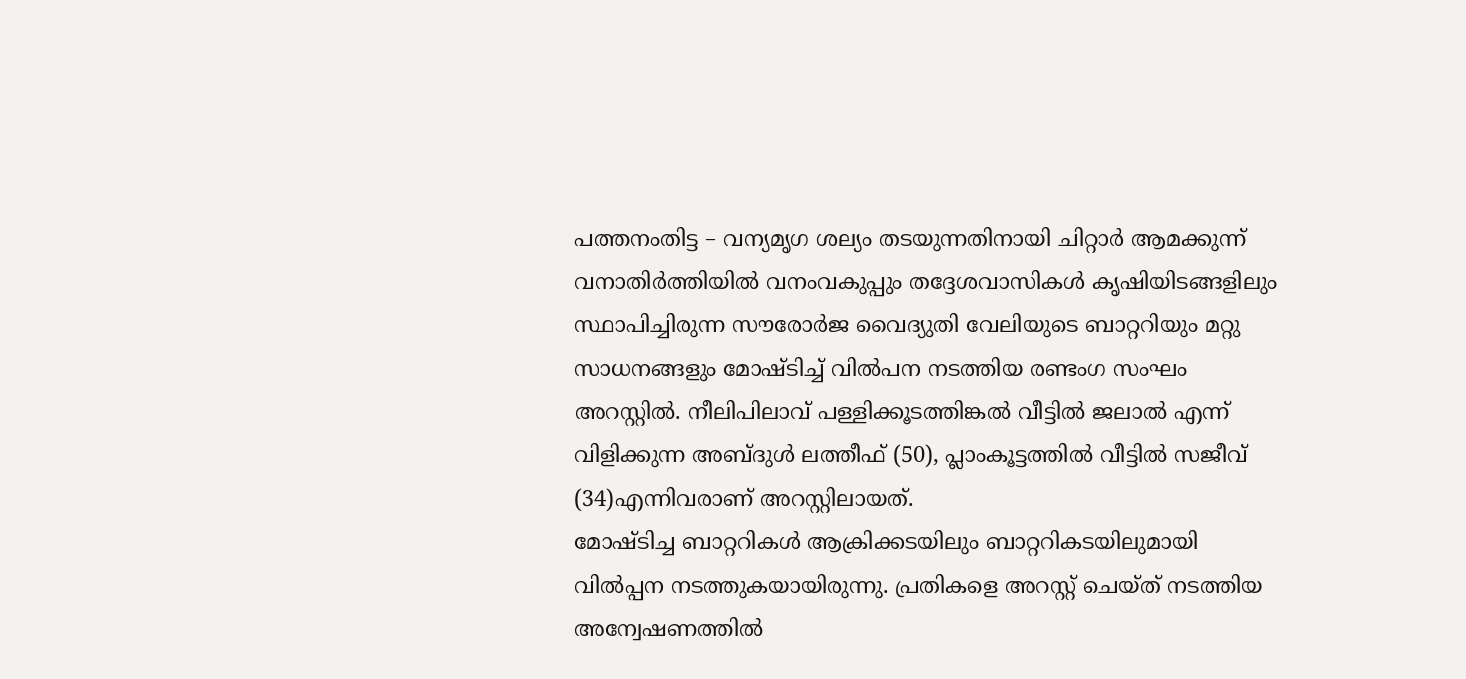പത്തനംതിട്ട – വന്യമൃഗ ശല്യം തടയുന്നതിനായി ചിറ്റാർ ആമക്കുന്ന് വനാതിർത്തിയിൽ വനംവകുപ്പും തദ്ദേശവാസികൾ കൃഷിയിടങ്ങളിലും സ്ഥാപിച്ചിരുന്ന സൗരോർജ വൈദ്യുതി വേലിയുടെ ബാറ്ററിയും മറ്റു സാധനങ്ങളും മോഷ്ടിച്ച് വിൽപന നടത്തിയ രണ്ടംഗ സംഘം അറസ്റ്റിൽ. നീലിപിലാവ് പള്ളിക്കൂടത്തിങ്കൽ വീട്ടിൽ ജലാൽ എന്ന് വിളിക്കുന്ന അബ്ദുൾ ലത്തീഫ് (50), പ്ലാംകൂട്ടത്തിൽ വീട്ടിൽ സജീവ് (34)എന്നിവരാണ് അറസ്റ്റിലായത്.
മോഷ്ടിച്ച ബാറ്ററികൾ ആക്രിക്കടയിലും ബാറ്ററികടയിലുമായി വിൽപ്പന നടത്തുകയായിരുന്നു. പ്രതികളെ അറസ്റ്റ് ചെയ്ത് നടത്തിയ അന്വേഷണത്തിൽ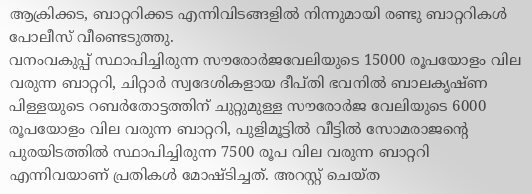ആക്രിക്കട, ബാറ്ററിക്കട എന്നിവിടങ്ങളിൽ നിന്നുമായി രണ്ടു ബാറ്ററികൾ പോലീസ് വീണ്ടെടുത്തു.
വനംവകുപ്പ് സ്ഥാപിച്ചിരുന്ന സൗരോർജവേലിയുടെ 15000 രൂപയോളം വില വരുന്ന ബാറ്ററി, ചിറ്റാർ സ്വദേശികളായ ദീപ്തി ഭവനിൽ ബാലകൃഷ്ണ പിള്ളയുടെ റബർതോട്ടത്തിന് ചുറ്റുമുള്ള സൗരോർജ വേലിയുടെ 6000 രൂപയോളം വില വരുന്ന ബാറ്ററി, പുളിമൂട്ടിൽ വീട്ടിൽ സോമരാജന്റെ പുരയിടത്തിൽ സ്ഥാപിച്ചിരുന്ന 7500 രൂപ വില വരുന്ന ബാറ്ററി എന്നിവയാണ് പ്രതികൾ മോഷ്ടിച്ചത്. അറസ്റ്റ് ചെയ്ത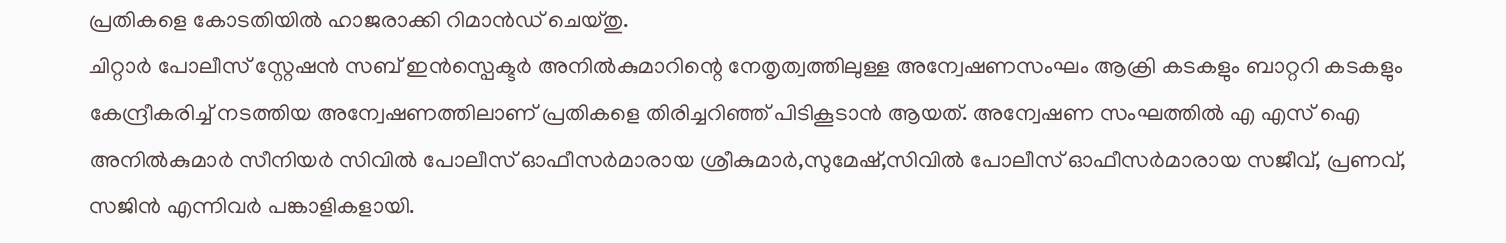പ്രതികളെ കോടതിയിൽ ഹാജരാക്കി റിമാൻഡ് ചെയ്തു.
ചിറ്റാർ പോലീസ് സ്റ്റേഷൻ സബ് ഇൻസ്പെക്ടർ അനിൽകുമാറിന്റെ നേതൃത്വത്തിലുള്ള അന്വേഷണസംഘം ആക്രി കടകളും ബാറ്ററി കടകളും കേന്ദ്രീകരിച്ച് നടത്തിയ അന്വേഷണത്തിലാണ് പ്രതികളെ തിരിച്ചറിഞ്ഞ് പിടികൂടാൻ ആയത്. അന്വേഷണ സംഘത്തിൽ എ എസ് ഐ അനിൽകുമാർ സീനിയർ സിവിൽ പോലീസ് ഓഫീസർമാരായ ശ്രീകുമാർ,സുമേഷ്,സിവിൽ പോലീസ് ഓഫീസർമാരായ സജീവ്, പ്രണവ്, സജിൻ എന്നിവർ പങ്കാളികളായി.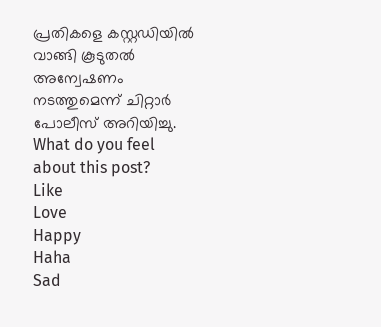പ്രതികളെ കസ്റ്റഡിയിൽ വാങ്ങി കൂടുതൽ അന്വേഷണം നടത്തുമെന്ന് ചിറ്റാർ പോലീസ് അറിയിച്ചു.
What do you feel about this post?
Like
Love
Happy
Haha
Sad